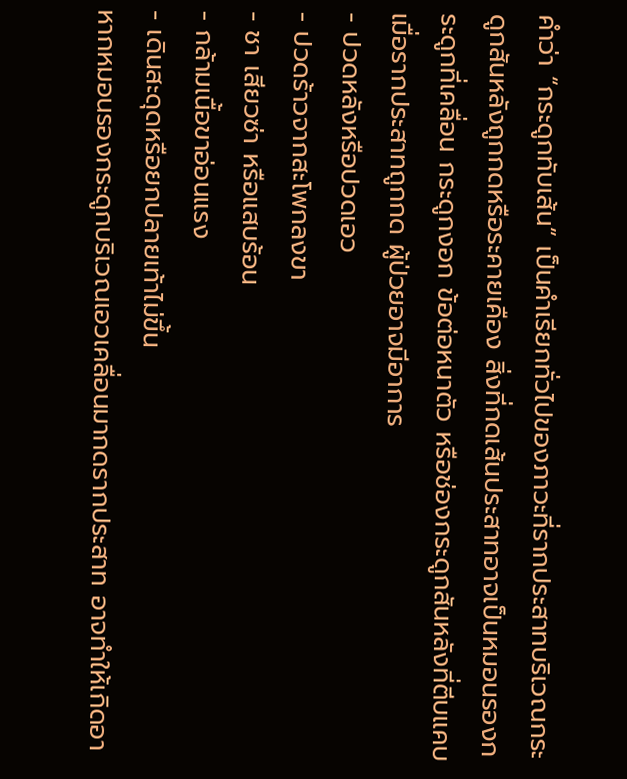คำว่า “กระดูกทับเส้น” เป็นคำเรียกทั่วไปของภาวะที่รากประสาทบริเวณกระดูกสันหลังถูกกดหรือระคายเคือง สิ่งที่กดเส้นประสาทอาจเป็นหมอนรองกระดูกที่เคลื่อน กระดูกงอก ข้อต่อหนาตัว หรือช่องกระดูกสันหลังที่ตีบแคบ เมื่อรากประสาทถูกกด ผู้ป่วยอาจมีอาการ
- ปวดหลังหรือปวดเอว
- ปวดร้าวจากสะโพกลงขา
- ชา เสียวซ่า หรือแสบร้อน
- กล้ามเนื้อขาอ่อนแรง
- เดินสะดุดหรือยกปลายเท้าไม่ขึ้น
หากหมอนรองกระดูกบริเวณเอวเคลื่อนมากดรากประสาท อาจทำให้เกิดอา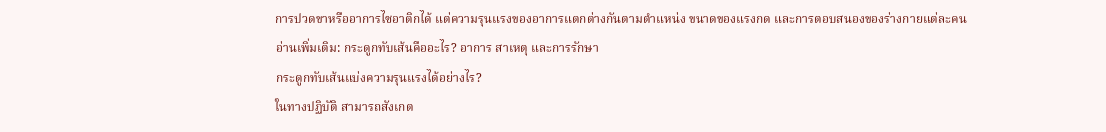การปวดขาหรืออาการไซอาติกได้ แต่ความรุนแรงของอาการแตกต่างกันตามตำแหน่ง ขนาดของแรงกด และการตอบสนองของร่างกายแต่ละคน
อ่านเพิ่มเติม: กระดูกทับเส้นคืออะไร? อาการ สาเหตุ และการรักษา
กระดูกทับเส้นแบ่งความรุนแรงได้อย่างไร?
ในทางปฏิบัติ สามารถสังเกต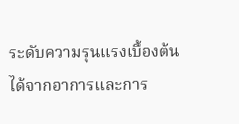ระดับความรุนแรงเบื้องต้นได้จากอาการและการ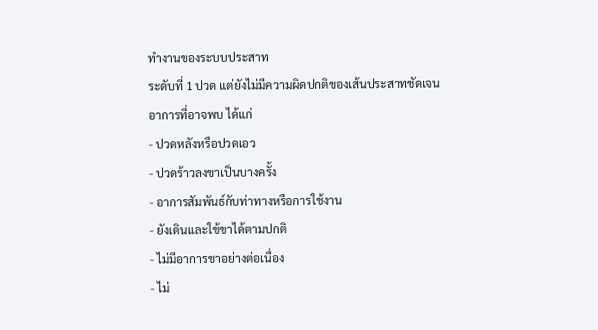ทำงานของระบบประสาท
ระดับที่ 1 ปวด แต่ยังไม่มีความผิดปกติของเส้นประสาทชัดเจน
อาการที่อาจพบ ได้แก่
- ปวดหลังหรือปวดเอว
- ปวดร้าวลงขาเป็นบางครั้ง
- อาการสัมพันธ์กับท่าทางหรือการใช้งาน
- ยังเดินและใช้ขาได้ตามปกติ
- ไม่มีอาการชาอย่างต่อเนื่อง
- ไม่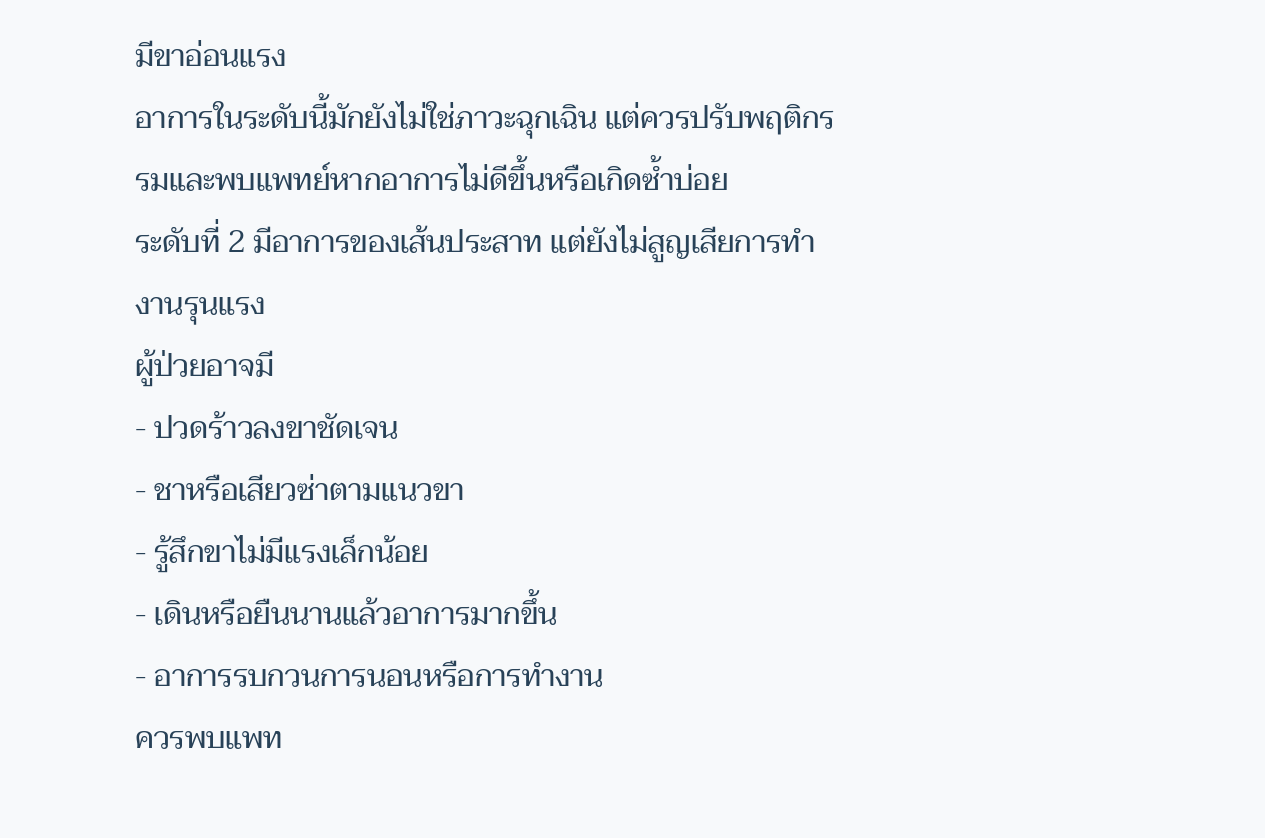มีขาอ่อนแรง
อาการในระดับนี้มักยังไม่ใช่ภาวะฉุกเฉิน แต่ควรปรับพฤติกรรมและพบแพทย์หากอาการไม่ดีขึ้นหรือเกิดซ้ำบ่อย
ระดับที่ 2 มีอาการของเส้นประสาท แต่ยังไม่สูญเสียการทำงานรุนแรง
ผู้ป่วยอาจมี
- ปวดร้าวลงขาชัดเจน
- ชาหรือเสียวซ่าตามแนวขา
- รู้สึกขาไม่มีแรงเล็กน้อย
- เดินหรือยืนนานแล้วอาการมากขึ้น
- อาการรบกวนการนอนหรือการทำงาน
ควรพบแพท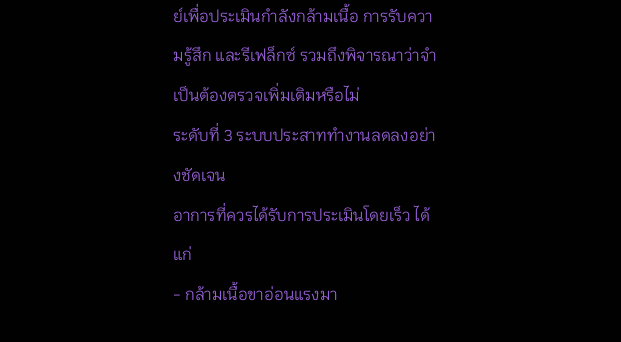ย์เพื่อประเมินกำลังกล้ามเนื้อ การรับความรู้สึก และรีเฟล็กซ์ รวมถึงพิจารณาว่าจำเป็นต้องตรวจเพิ่มเติมหรือไม่
ระดับที่ 3 ระบบประสาททำงานลดลงอย่างชัดเจน
อาการที่ควรได้รับการประเมินโดยเร็ว ได้แก่
- กล้ามเนื้อขาอ่อนแรงมา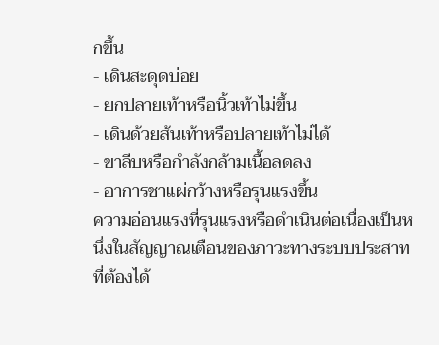กขึ้น
- เดินสะดุดบ่อย
- ยกปลายเท้าหรือนิ้วเท้าไม่ขึ้น
- เดินด้วยส้นเท้าหรือปลายเท้าไม่ได้
- ขาลีบหรือกำลังกล้ามเนื้อลดลง
- อาการชาแผ่กว้างหรือรุนแรงขึ้น
ความอ่อนแรงที่รุนแรงหรือดำเนินต่อเนื่องเป็นหนึ่งในสัญญาณเตือนของภาวะทางระบบประสาทที่ต้องได้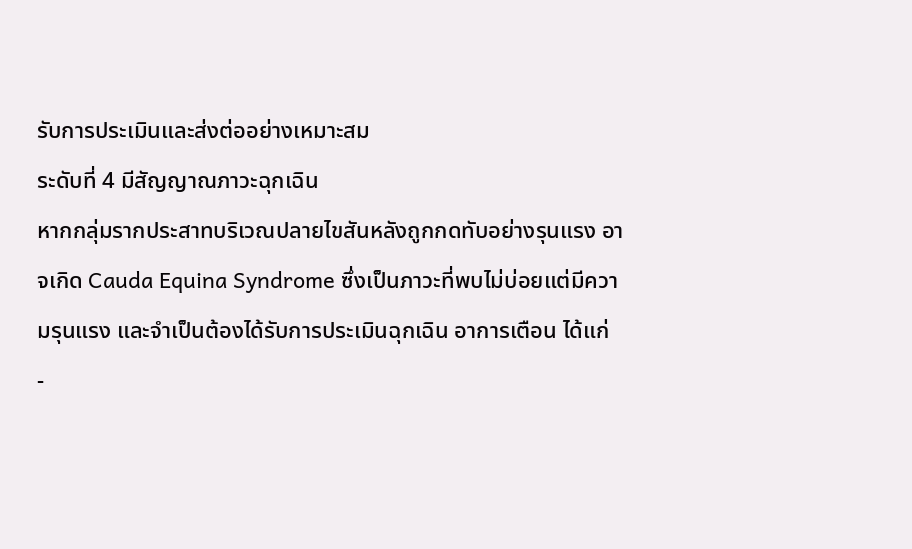รับการประเมินและส่งต่ออย่างเหมาะสม
ระดับที่ 4 มีสัญญาณภาวะฉุกเฉิน
หากกลุ่มรากประสาทบริเวณปลายไขสันหลังถูกกดทับอย่างรุนแรง อาจเกิด Cauda Equina Syndrome ซึ่งเป็นภาวะที่พบไม่บ่อยแต่มีความรุนแรง และจำเป็นต้องได้รับการประเมินฉุกเฉิน อาการเตือน ได้แก่
-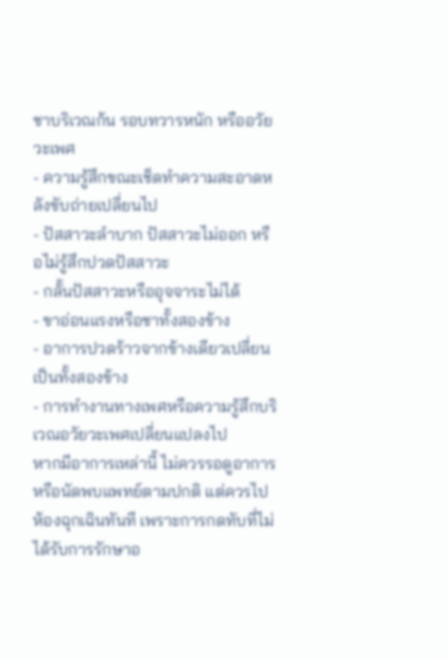ชาบริเวณก้น รอบทวารหนัก หรืออวัยวะเพศ
- ความรู้สึกขณะเช็ดทำความสะอาดหลังขับถ่ายเปลี่ยนไป
- ปัสสาวะลำบาก ปัสสาวะไม่ออก หรือไม่รู้สึกปวดปัสสาวะ
- กลั้นปัสสาวะหรืออุจจาระไม่ได้
- ขาอ่อนแรงหรือชาทั้งสองข้าง
- อาการปวดร้าวจากข้างเดียวเปลี่ยนเป็นทั้งสองข้าง
- การทำงานทางเพศหรือความรู้สึกบริเวณอวัยวะเพศเปลี่ยนแปลงไป
หากมีอาการเหล่านี้ ไม่ควรรอดูอาการหรือนัดพบแพทย์ตามปกติ แต่ควรไปห้องฉุกเฉินทันที เพราะการกดทับที่ไม่ได้รับการรักษาอ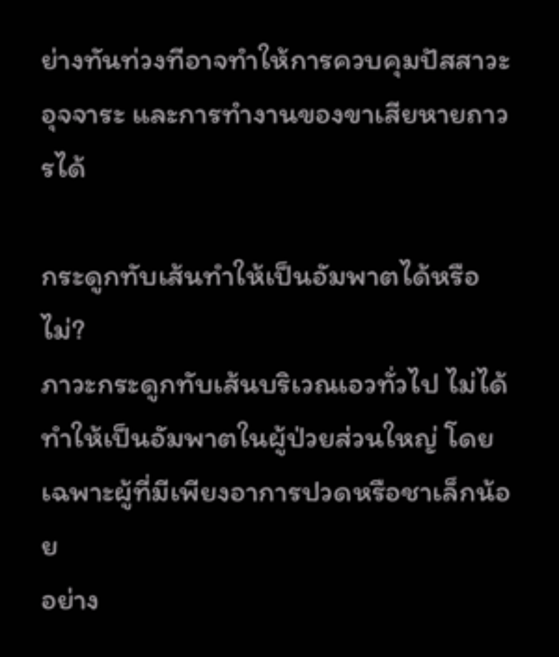ย่างทันท่วงทีอาจทำให้การควบคุมปัสสาวะ อุจจาระ และการทำงานของขาเสียหายถาวรได้

กระดูกทับเส้นทำให้เป็นอัมพาตได้หรือไม่?
ภาวะกระดูกทับเส้นบริเวณเอวทั่วไป ไม่ได้ทำให้เป็นอัมพาตในผู้ป่วยส่วนใหญ่ โดยเฉพาะผู้ที่มีเพียงอาการปวดหรือชาเล็กน้อย
อย่าง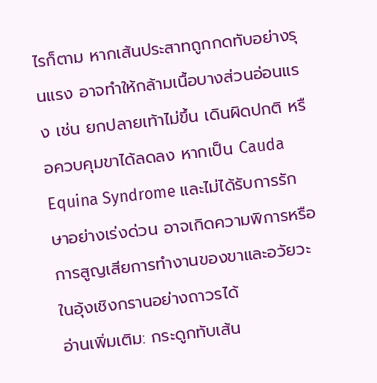ไรก็ตาม หากเส้นประสาทถูกกดทับอย่างรุนแรง อาจทำให้กล้ามเนื้อบางส่วนอ่อนแรง เช่น ยกปลายเท้าไม่ขึ้น เดินผิดปกติ หรือควบคุมขาได้ลดลง หากเป็น Cauda Equina Syndrome และไม่ได้รับการรักษาอย่างเร่งด่วน อาจเกิดความพิการหรือการสูญเสียการทำงานของขาและอวัยวะในอุ้งเชิงกรานอย่างถาวรได้
อ่านเพิ่มเติม: กระดูกทับเส้น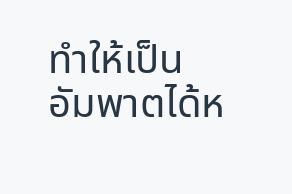ทำให้เป็นอัมพาตได้ห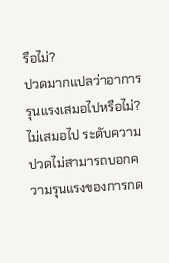รือไม่?
ปวดมากแปลว่าอาการรุนแรงเสมอไปหรือไม่?
ไม่เสมอไป ระดับความปวดไม่สามารถบอกความรุนแรงของการกด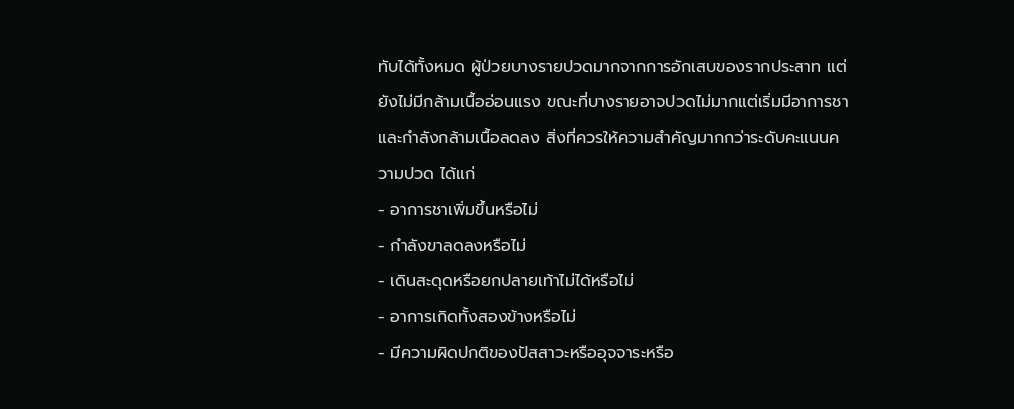ทับได้ทั้งหมด ผู้ป่วยบางรายปวดมากจากการอักเสบของรากประสาท แต่ยังไม่มีกล้ามเนื้ออ่อนแรง ขณะที่บางรายอาจปวดไม่มากแต่เริ่มมีอาการชาและกำลังกล้ามเนื้อลดลง สิ่งที่ควรให้ความสำคัญมากกว่าระดับคะแนนความปวด ได้แก่
- อาการชาเพิ่มขึ้นหรือไม่
- กำลังขาลดลงหรือไม่
- เดินสะดุดหรือยกปลายเท้าไม่ได้หรือไม่
- อาการเกิดทั้งสองข้างหรือไม่
- มีความผิดปกติของปัสสาวะหรืออุจจาระหรือ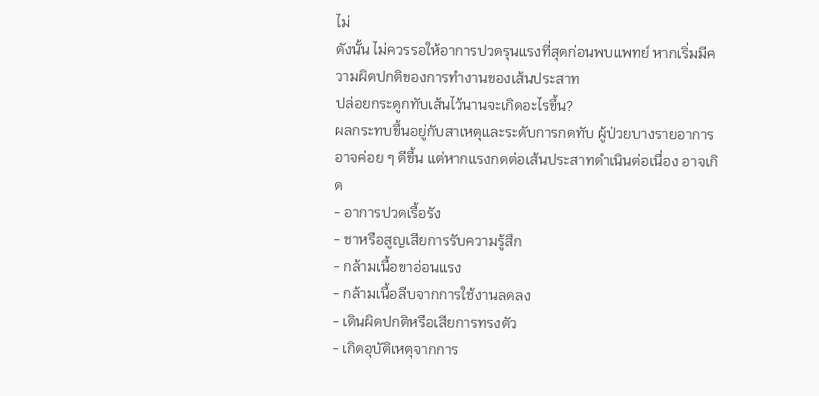ไม่
ดังนั้น ไม่ควรรอให้อาการปวดรุนแรงที่สุดก่อนพบแพทย์ หากเริ่มมีความผิดปกติของการทำงานของเส้นประสาท
ปล่อยกระดูกทับเส้นไว้นานจะเกิดอะไรขึ้น?
ผลกระทบขึ้นอยู่กับสาเหตุและระดับการกดทับ ผู้ป่วยบางรายอาการอาจค่อย ๆ ดีขึ้น แต่หากแรงกดต่อเส้นประสาทดำเนินต่อเนื่อง อาจเกิด
- อาการปวดเรื้อรัง
- ชาหรือสูญเสียการรับความรู้สึก
- กล้ามเนื้อขาอ่อนแรง
- กล้ามเนื้อลีบจากการใช้งานลดลง
- เดินผิดปกติหรือเสียการทรงตัว
- เกิดอุบัติเหตุจากการ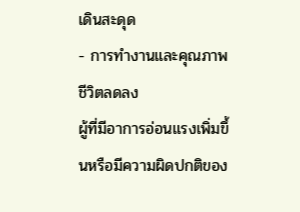เดินสะดุด
- การทำงานและคุณภาพชีวิตลดลง
ผู้ที่มีอาการอ่อนแรงเพิ่มขึ้นหรือมีความผิดปกติของ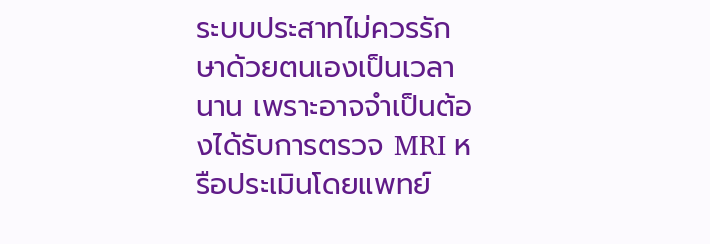ระบบประสาทไม่ควรรักษาด้วยตนเองเป็นเวลานาน เพราะอาจจำเป็นต้องได้รับการตรวจ MRI หรือประเมินโดยแพทย์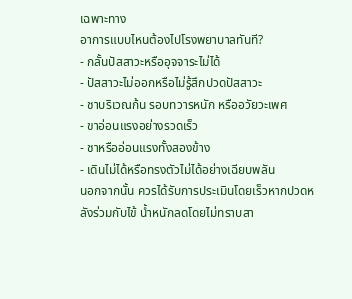เฉพาะทาง
อาการแบบไหนต้องไปโรงพยาบาลทันที?
- กลั้นปัสสาวะหรืออุจจาระไม่ได้
- ปัสสาวะไม่ออกหรือไม่รู้สึกปวดปัสสาวะ
- ชาบริเวณก้น รอบทวารหนัก หรืออวัยวะเพศ
- ขาอ่อนแรงอย่างรวดเร็ว
- ชาหรืออ่อนแรงทั้งสองข้าง
- เดินไม่ได้หรือทรงตัวไม่ได้อย่างเฉียบพลัน
นอกจากนั้น ควรได้รับการประเมินโดยเร็วหากปวดหลังร่วมกับไข้ น้ำหนักลดโดยไม่ทราบสา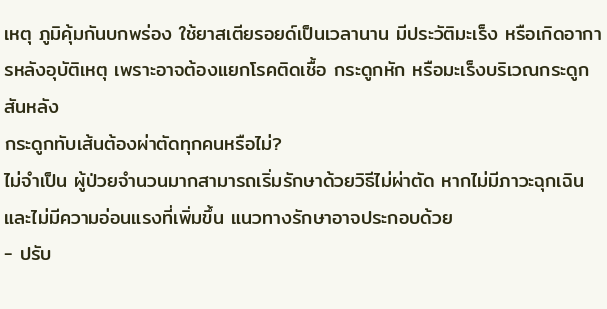เหตุ ภูมิคุ้มกันบกพร่อง ใช้ยาสเตียรอยด์เป็นเวลานาน มีประวัติมะเร็ง หรือเกิดอาการหลังอุบัติเหตุ เพราะอาจต้องแยกโรคติดเชื้อ กระดูกหัก หรือมะเร็งบริเวณกระดูกสันหลัง
กระดูกทับเส้นต้องผ่าตัดทุกคนหรือไม่?
ไม่จำเป็น ผู้ป่วยจำนวนมากสามารถเริ่มรักษาด้วยวิธีไม่ผ่าตัด หากไม่มีภาวะฉุกเฉินและไม่มีความอ่อนแรงที่เพิ่มขึ้น แนวทางรักษาอาจประกอบด้วย
- ปรับ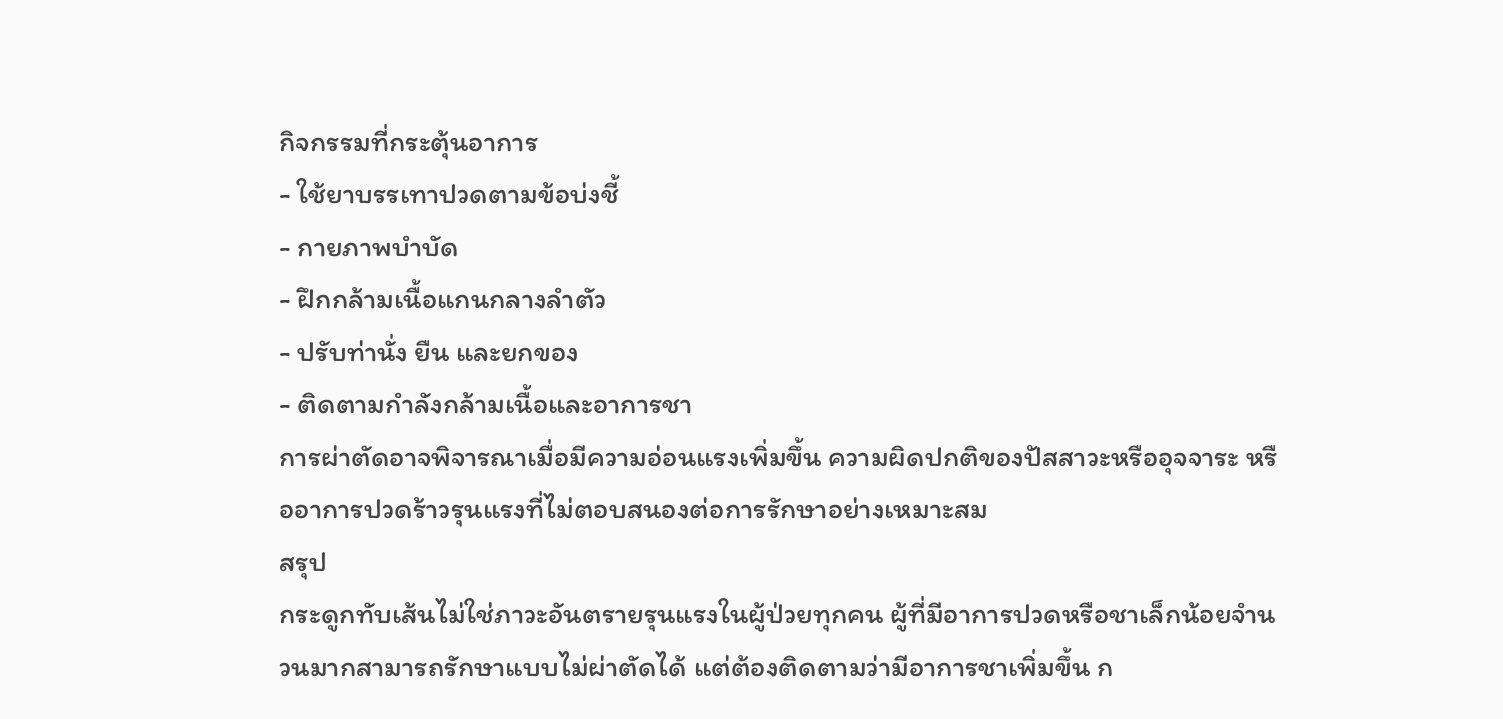กิจกรรมที่กระตุ้นอาการ
- ใช้ยาบรรเทาปวดตามข้อบ่งชี้
- กายภาพบำบัด
- ฝึกกล้ามเนื้อแกนกลางลำตัว
- ปรับท่านั่ง ยืน และยกของ
- ติดตามกำลังกล้ามเนื้อและอาการชา
การผ่าตัดอาจพิจารณาเมื่อมีความอ่อนแรงเพิ่มขึ้น ความผิดปกติของปัสสาวะหรืออุจจาระ หรืออาการปวดร้าวรุนแรงที่ไม่ตอบสนองต่อการรักษาอย่างเหมาะสม
สรุป
กระดูกทับเส้นไม่ใช่ภาวะอันตรายรุนแรงในผู้ป่วยทุกคน ผู้ที่มีอาการปวดหรือชาเล็กน้อยจำนวนมากสามารถรักษาแบบไม่ผ่าตัดได้ แต่ต้องติดตามว่ามีอาการชาเพิ่มขึ้น ก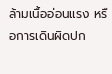ล้ามเนื้ออ่อนแรง หรือการเดินผิดปก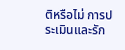ติหรือไม่ การประเมินและรัก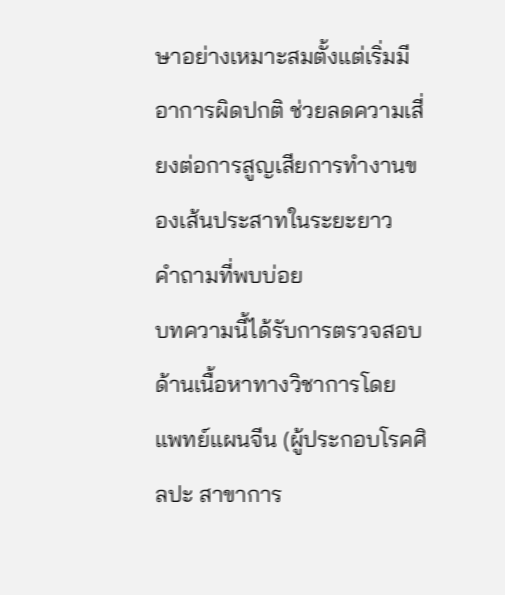ษาอย่างเหมาะสมตั้งแต่เริ่มมีอาการผิดปกติ ช่วยลดความเสี่ยงต่อการสูญเสียการทำงานของเส้นประสาทในระยะยาว
คำถามที่พบบ่อย
บทความนี้ได้รับการตรวจสอบด้านเนื้อหาทางวิชาการโดย แพทย์แผนจีน (ผู้ประกอบโรคศิลปะ สาขาการ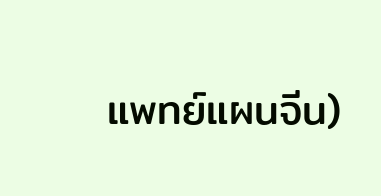แพทย์แผนจีน)